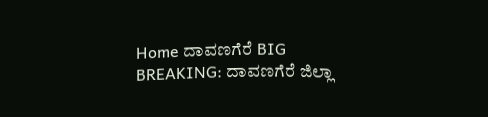Home ದಾವಣಗೆರೆ BIG BREAKING: ದಾವಣಗೆರೆ ಜಿಲ್ಲಾ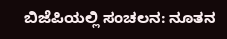ಬಿಜೆಪಿಯಲ್ಲಿ ಸಂಚಲನ: ನೂತನ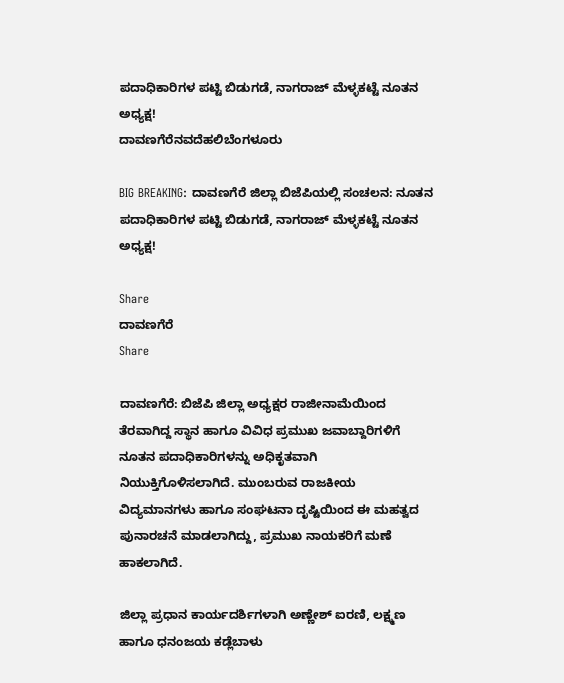ಪದಾಧಿಕಾರಿಗಳ ಪಟ್ಟಿ ಬಿಡುಗಡೆ, ನಾಗರಾಜ್‌ ಮೆಳ್ಳಕಟ್ಟೆ ನೂತನ ಅಧ್ಯಕ್ಷ!
ದಾವಣಗೆರೆನವದೆಹಲಿಬೆಂಗಳೂರು

BIG BREAKING: ದಾವಣಗೆರೆ ಜಿಲ್ಲಾ ಬಿಜೆಪಿಯಲ್ಲಿ ಸಂಚಲನ: ನೂತನ ಪದಾಧಿಕಾರಿಗಳ ಪಟ್ಟಿ ಬಿಡುಗಡೆ, ನಾಗರಾಜ್‌ ಮೆಳ್ಳಕಟ್ಟೆ ನೂತನ ಅಧ್ಯಕ್ಷ!

Share
ದಾವಣಗೆರೆ
Share

ದಾವಣಗೆರೆ: ಬಿಜೆಪಿ ಜಿಲ್ಲಾ ಅಧ್ಯಕ್ಷರ ರಾಜೀನಾಮೆಯಿಂದ ತೆರವಾಗಿದ್ದ ಸ್ಥಾನ ಹಾಗೂ ವಿವಿಧ ಪ್ರಮುಖ ಜವಾಬ್ದಾರಿಗಳಿಗೆ ನೂತನ ಪದಾಧಿಕಾರಿಗಳನ್ನು ಅಧಿಕೃತವಾಗಿ ನಿಯುಕ್ತಿಗೊಳಿಸಲಾಗಿದೆ. ಮುಂಬರುವ ರಾಜಕೀಯ ವಿದ್ಯಮಾನಗಳು ಹಾಗೂ ಸಂಘಟನಾ ದೃಷ್ಟಿಯಿಂದ ಈ ಮಹತ್ವದ ಪುನಾರಚನೆ ಮಾಡಲಾಗಿದ್ದು, ಪ್ರಮುಖ ನಾಯಕರಿಗೆ ಮಣೆ ಹಾಕಲಾಗಿದೆ.

ಜಿಲ್ಲಾ ಪ್ರಧಾನ ಕಾರ್ಯದರ್ಶಿಗಳಾಗಿ ಅಣ್ಣೇಶ್‌ ಐರಣಿ, ಲಕ್ಷ್ಮಣ ಹಾಗೂ ಧನಂಜಯ ಕಡ್ಲೆಬಾಳು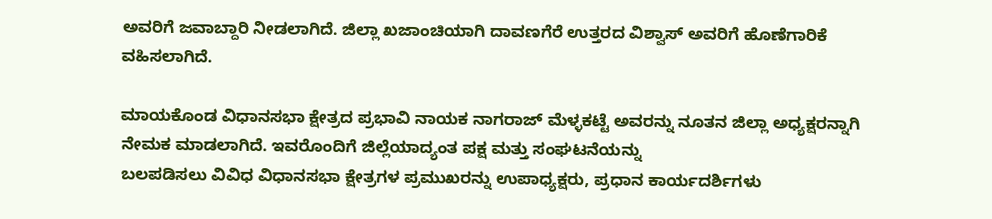ಅವರಿಗೆ ಜವಾಬ್ದಾರಿ ನೀಡಲಾಗಿದೆ. ಜಿಲ್ಲಾ ಖಜಾಂಚಿಯಾಗಿ ದಾವಣಗೆರೆ ಉತ್ತರದ ವಿಶ್ವಾಸ್ ಅವರಿಗೆ ಹೊಣೆಗಾರಿಕೆ ವಹಿಸಲಾಗಿದೆ.

ಮಾಯಕೊಂಡ ವಿಧಾನಸಭಾ ಕ್ಷೇತ್ರದ ಪ್ರಭಾವಿ ನಾಯಕ ನಾಗರಾಜ್‌ ಮೆಳ್ಳಕಟ್ಟೆ ಅವರನ್ನು ನೂತನ ಜಿಲ್ಲಾ ಅಧ್ಯಕ್ಷರನ್ನಾಗಿ ನೇಮಕ ಮಾಡಲಾಗಿದೆ. ಇವರೊಂದಿಗೆ ಜಿಲ್ಲೆಯಾದ್ಯಂತ ಪಕ್ಷ ಮತ್ತು ಸಂಘಟನೆಯನ್ನು
ಬಲಪಡಿಸಲು ವಿವಿಧ ವಿಧಾನಸಭಾ ಕ್ಷೇತ್ರಗಳ ಪ್ರಮುಖರನ್ನು ಉಪಾಧ್ಯಕ್ಷರು, ಪ್ರಧಾನ ಕಾರ್ಯದರ್ಶಿಗಳು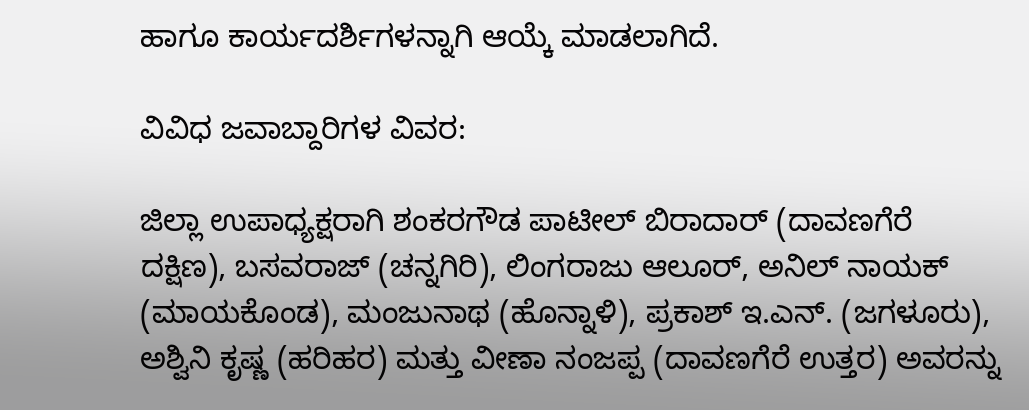ಹಾಗೂ ಕಾರ್ಯದರ್ಶಿಗಳನ್ನಾಗಿ ಆಯ್ಕೆ ಮಾಡಲಾಗಿದೆ.

ವಿವಿಧ ಜವಾಬ್ದಾರಿಗಳ ವಿವರ:

ಜಿಲ್ಲಾ ಉಪಾಧ್ಯಕ್ಷರಾಗಿ ಶಂಕರಗೌಡ ಪಾಟೀಲ್ ಬಿರಾದಾರ್ (ದಾವಣಗೆರೆ ದಕ್ಷಿಣ), ಬಸವರಾಜ್ (ಚನ್ನಗಿರಿ), ಲಿಂಗರಾಜು ಆಲೂರ್, ಅನಿಲ್ ನಾಯಕ್ (ಮಾಯಕೊಂಡ), ಮಂಜುನಾಥ (ಹೊನ್ನಾಳಿ), ಪ್ರಕಾಶ್‌ ಇ.ಎನ್. (ಜಗಳೂರು), ಅಶ್ವಿನಿ ಕೃಷ್ಣ (ಹರಿಹರ) ಮತ್ತು ವೀಣಾ ನಂಜಪ್ಪ (ದಾವಣಗೆರೆ ಉತ್ತರ) ಅವರನ್ನು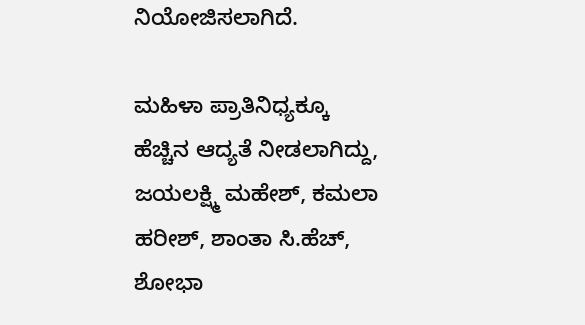ನಿಯೋಜಿಸಲಾಗಿದೆ.

ಮಹಿಳಾ ಪ್ರಾತಿನಿಧ್ಯಕ್ಕೂ ಹೆಚ್ಚಿನ ಆದ್ಯತೆ ನೀಡಲಾಗಿದ್ದು, ಜಯಲಕ್ಷ್ಮಿ ಮಹೇಶ್, ಕಮಲಾ ಹರೀಶ್, ಶಾಂತಾ ಸಿ.ಹೆಚ್, ಶೋಭಾ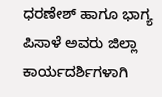ಧರಣೇಶ್ ಹಾಗೂ ಭಾಗ್ಯ ಪಿಸಾಳೆ ಅವರು ಜಿಲ್ಲಾ ಕಾರ್ಯದರ್ಶಿಗಳಾಗಿ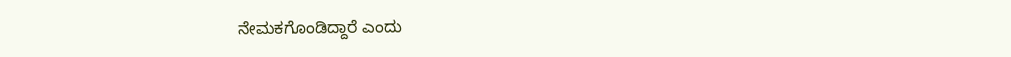ನೇಮಕಗೊಂಡಿದ್ದಾರೆ ಎಂದು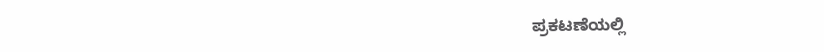ಪ್ರಕಟಣೆಯಲ್ಲಿ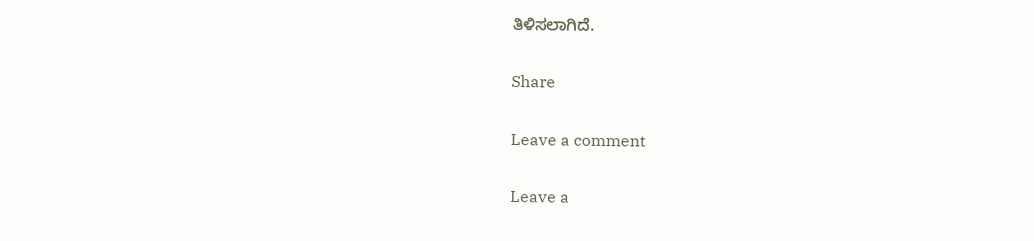ತಿಳಿಸಲಾಗಿದೆ.

Share

Leave a comment

Leave a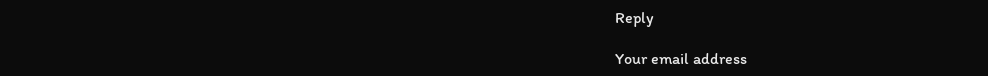Reply

Your email address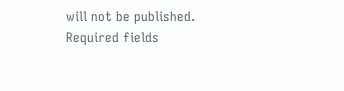will not be published. Required fields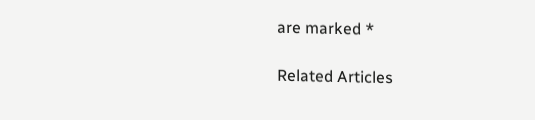are marked *

Related Articles